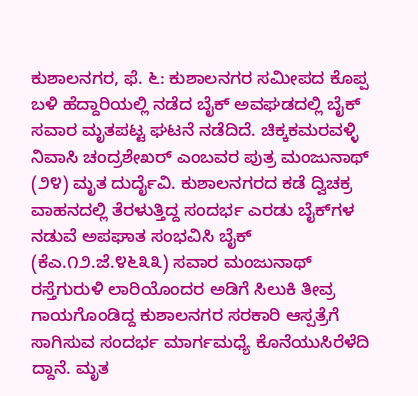ಕುಶಾಲನಗರ, ಫೆ. ೬: ಕುಶಾಲನಗರ ಸಮೀಪದ ಕೊಪ್ಪ ಬಳಿ ಹೆದ್ದಾರಿಯಲ್ಲಿ ನಡೆದ ಬೈಕ್ ಅವಘಡದಲ್ಲಿ ಬೈಕ್ ಸವಾರ ಮೃತಪಟ್ಟ ಘಟನೆ ನಡೆದಿದೆ. ಚಿಕ್ಕಕಮರವಳ್ಳಿ ನಿವಾಸಿ ಚಂದ್ರಶೇಖರ್ ಎಂಬವರ ಪುತ್ರ ಮಂಜುನಾಥ್ (೨೪) ಮೃತ ದುರ್ದೈವಿ. ಕುಶಾಲನಗರದ ಕಡೆ ದ್ವಿಚಕ್ರ ವಾಹನದಲ್ಲಿ ತೆರಳುತ್ತಿದ್ದ ಸಂದರ್ಭ ಎರಡು ಬೈಕ್‌ಗಳ ನಡುವೆ ಅಪಘಾತ ಸಂಭವಿಸಿ ಬೈಕ್ (ಕೆಎ.೧೨.ಜೆ.೪೬೩೩) ಸವಾರ ಮಂಜುನಾಥ್ ರಸ್ತೆಗುರುಳಿ ಲಾರಿಯೊಂದರ ಅಡಿಗೆ ಸಿಲುಕಿ ತೀವ್ರ ಗಾಯಗೊಂಡಿದ್ದ ಕುಶಾಲನಗರ ಸರಕಾರಿ ಆಸ್ಪತ್ರೆಗೆ ಸಾಗಿಸುವ ಸಂದರ್ಭ ಮಾರ್ಗಮಧ್ಯೆ ಕೊನೆಯುಸಿರೆಳೆದಿ ದ್ದಾನೆ. ಮೃತ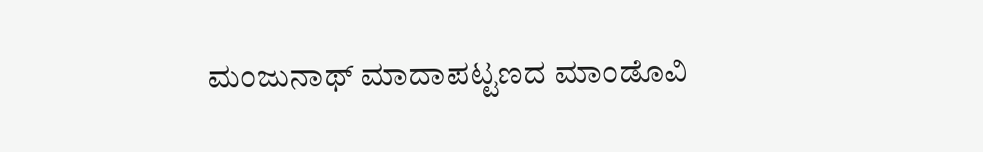ಮಂಜುನಾಥ್ ಮಾದಾಪಟ್ಟಣದ ಮಾಂಡೊವಿ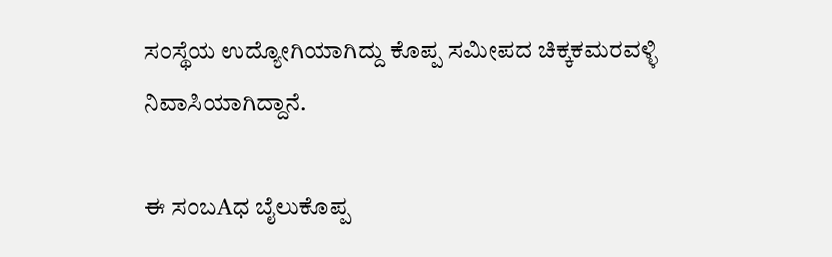ಸಂಸ್ಥೆಯ ಉದ್ಯೋಗಿಯಾಗಿದ್ದು ಕೊಪ್ಪ ಸಮೀಪದ ಚಿಕ್ಕಕಮರವಳ್ಳಿ ನಿವಾಸಿಯಾಗಿದ್ದಾನೆ.

ಈ ಸಂಬAಧ ಬೈಲುಕೊಪ್ಪ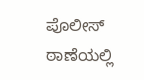ಪೊಲೀಸ್ ಠಾಣೆಯಲ್ಲಿ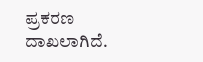ಪ್ರಕರಣ ದಾಖಲಾಗಿದೆ.